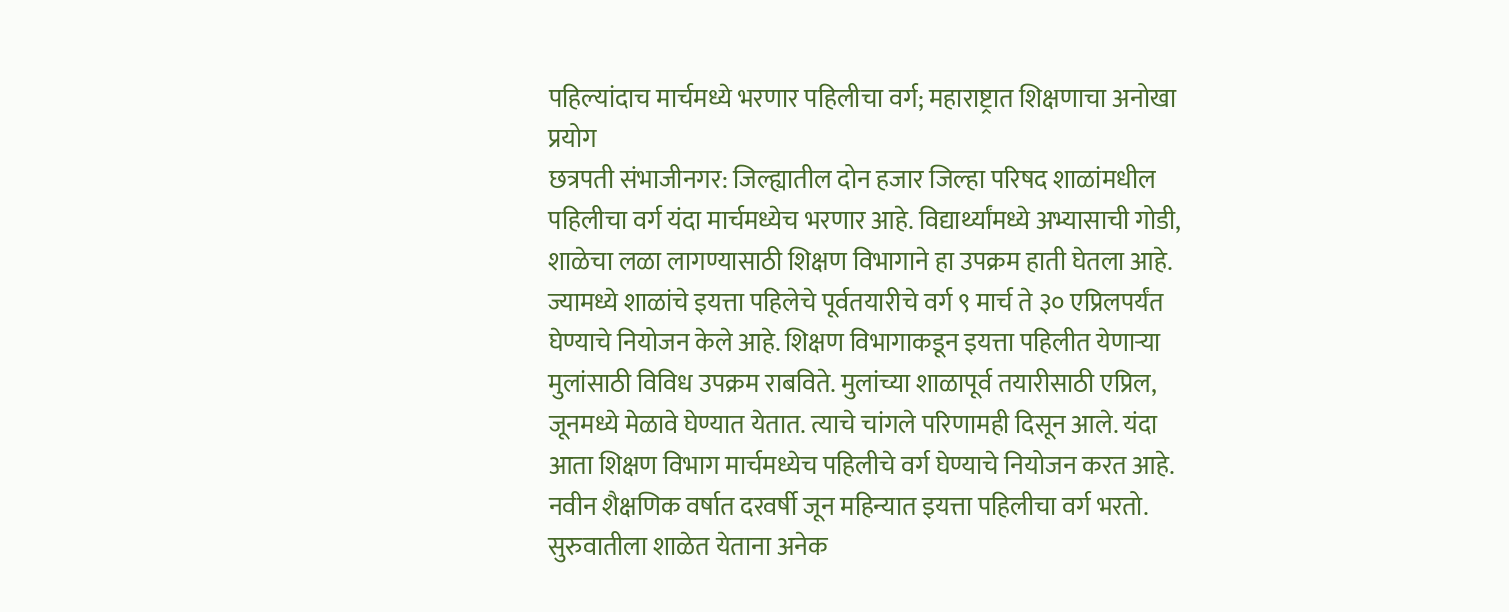पहिल्यांदाच मार्चमध्ये भरणार पहिलीचा वर्ग; महाराष्ट्रात शिक्षणाचा अनोखा प्रयोग
छत्रपती संभाजीनगर: जिल्ह्यातील दोन हजार जिल्हा परिषद शाळांमधील पहिलीचा वर्ग यंदा मार्चमध्येच भरणार आहे. विद्यार्थ्यांमध्ये अभ्यासाची गोडी, शाळेचा लळा लागण्यासाठी शिक्षण विभागाने हा उपक्रम हाती घेतला आहे. ज्यामध्ये शाळांचे इयत्ता पहिलेचे पूर्वतयारीचे वर्ग ९ मार्च ते ३० एप्रिलपर्यंत घेण्याचे नियोजन केले आहे. शिक्षण विभागाकडून इयत्ता पहिलीत येणाऱ्या मुलांसाठी विविध उपक्रम राबविते. मुलांच्या शाळापूर्व तयारीसाठी एप्रिल, जूनमध्ये मेळावे घेण्यात येतात. त्याचे चांगले परिणामही दिसून आले. यंदा आता शिक्षण विभाग मार्चमध्येच पहिलीचे वर्ग घेण्याचे नियोजन करत आहे.
नवीन शैक्षणिक वर्षात दरवर्षी जून महिन्यात इयत्ता पहिलीचा वर्ग भरतो. सुरुवातीला शाळेत येताना अनेक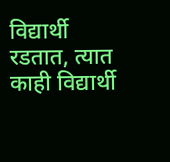विद्यार्थी रडतात, त्यात काही विद्यार्थी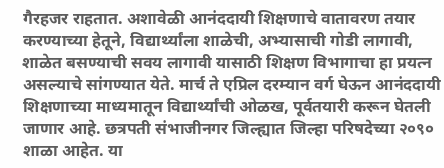गैरहजर राहतात. अशावेळी आनंददायी शिक्षणाचे वातावरण तयार करण्याच्या हेतूने, विद्यार्थ्यांला शाळेची, अभ्यासाची गोडी लागावी, शाळेत बसण्याची सवय लागावी यासाठी शिक्षण विभागाचा हा प्रयत्न असल्याचे सांगण्यात येते. मार्च ते एप्रिल दरम्यान वर्ग घेऊन आनंददायी शिक्षणाच्या माध्यमातून विद्यार्थ्यांची ओळख, पूर्वतयारी करून घेतली जाणार आहे. छत्रपती संभाजीनगर जिल्ह्यात जिल्हा परिषदेच्या २०९० शाळा आहेत. या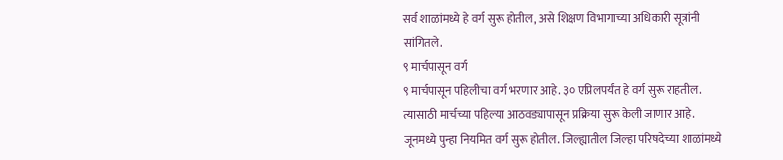सर्व शाळांमध्ये हे वर्ग सुरू होतील, असे शिक्षण विभागाच्या अधिकारी सूत्रांनी सांगितले.
९ मार्चपासून वर्ग
९ मार्चपासून पहिलीचा वर्ग भरणार आहे. ३० एप्रिलपर्यंत हे वर्ग सुरू राहतील. त्यासाठी मार्चच्या पहिल्या आठवड्यापासून प्रक्रिया सुरू केली जाणार आहे. जूनमध्ये पुन्हा नियमित वर्ग सुरू होतील. जिल्ह्यातील जिल्हा परिषदेच्या शाळांमध्ये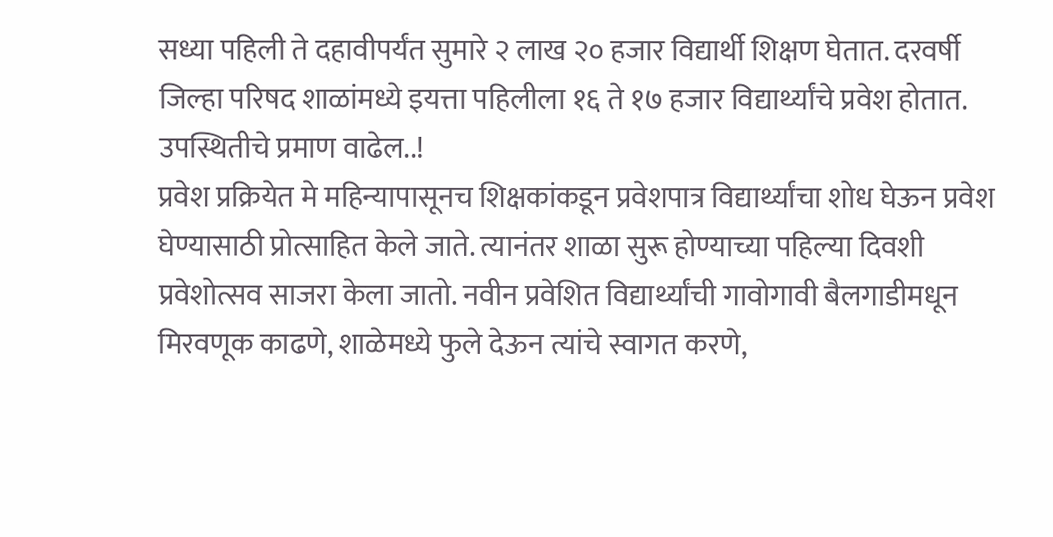सध्या पहिली ते दहावीपर्यंत सुमारे २ लाख २० हजार विद्यार्थी शिक्षण घेतात. दरवर्षी जिल्हा परिषद शाळांमध्ये इयत्ता पहिलीला १६ ते १७ हजार विद्यार्थ्यांचे प्रवेश होतात.
उपस्थितीचे प्रमाण वाढेल..!
प्रवेश प्रक्रियेत मे महिन्यापासूनच शिक्षकांकडून प्रवेशपात्र विद्यार्थ्यांचा शोध घेऊन प्रवेश घेण्यासाठी प्रोत्साहित केले जाते. त्यानंतर शाळा सुरू होण्याच्या पहिल्या दिवशी प्रवेशोत्सव साजरा केला जातो. नवीन प्रवेशित विद्यार्थ्यांची गावोगावी बैलगाडीमधून मिरवणूक काढणे, शाळेमध्ये फुले देऊन त्यांचे स्वागत करणे,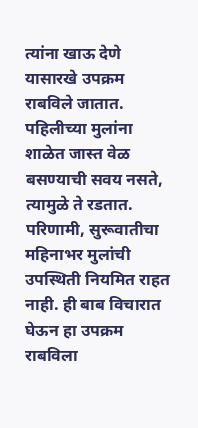त्यांना खाऊ देणे यासारखे उपक्रम राबविले जातात. पहिलीच्या मुलांना शाळेत जास्त वेळ बसण्याची सवय नसते, त्यामुळे ते रडतात. परिणामी, सुरूवातीचा महिनाभर मुलांची उपस्थिती नियमित राहत नाही. ही बाब विचारात घेऊन हा उपक्रम राबविला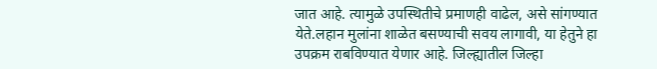जात आहे. त्यामुळे उपस्थितीचे प्रमाणही वाढेल, असे सांगण्यात येते.लहान मुलांना शाळेत बसण्याची सवय लागावी, या हेतुने हा उपक्रम राबविण्यात येणार आहे. जिल्ह्यातील जिल्हा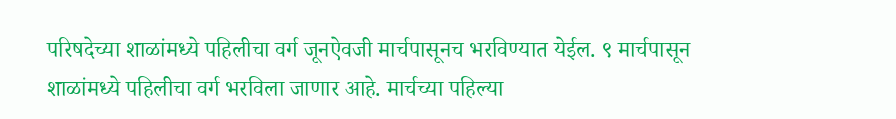परिषदेच्या शाळांमध्ये पहिलीचा वर्ग जूनऐवजी मार्चपासूनच भरविण्यात येईल. ९ मार्चपासून शाळांमध्ये पहिलीचा वर्ग भरविला जाणार आहे. मार्चच्या पहिल्या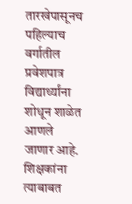तारखेपासूनच पहिल्याच वर्गातील प्रवेशपात्र विद्यार्थ्यांना शोधून शाळेत आणले जाणार आहे. शिक्षकांना त्याबाबत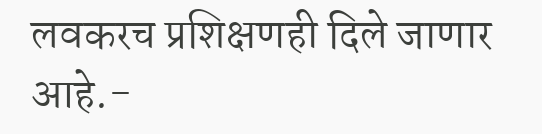लवकरच प्रशिक्षणही दिले जाणार आहे.-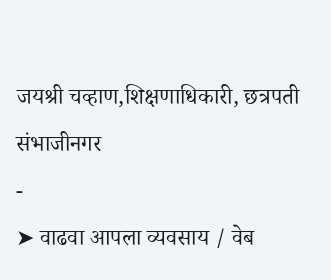जयश्री चव्हाण,शिक्षणाधिकारी, छत्रपती संभाजीनगर
-
➤ वाढवा आपला व्यवसाय / वेब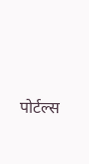पोर्टल्स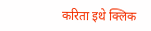करिता इथे क्लिक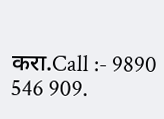करा.Call :- 9890 546 909.